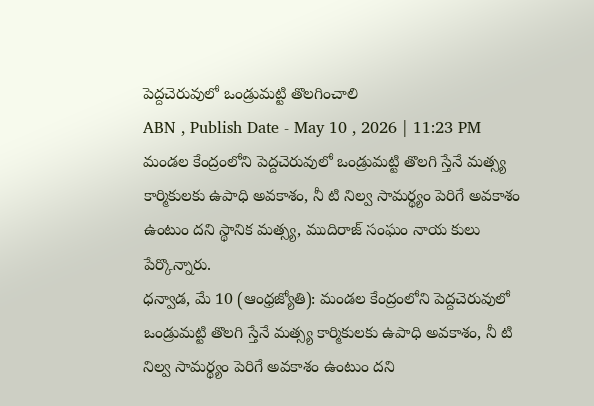పెద్దచెరువులో ఒండ్రుమట్టి తొలగించాలి
ABN , Publish Date - May 10 , 2026 | 11:23 PM
మండల కేంద్రంలోని పెద్దచెరువులో ఒండ్రుమట్టి తొలగి స్తేనే మత్స్య కార్మికులకు ఉపాధి అవకాశం, నీ టి నిల్వ సామర్థ్యం పెరిగే అవకాశం ఉంటుం దని స్థానిక మత్స్య, ముదిరాజ్ సంఘం నాయ కులు పేర్కొన్నారు.
ధన్వాడ, మే 10 (ఆంధ్రజ్యోతి): మండల కేంద్రంలోని పెద్దచెరువులో ఒండ్రుమట్టి తొలగి స్తేనే మత్స్య కార్మికులకు ఉపాధి అవకాశం, నీ టి నిల్వ సామర్థ్యం పెరిగే అవకాశం ఉంటుం దని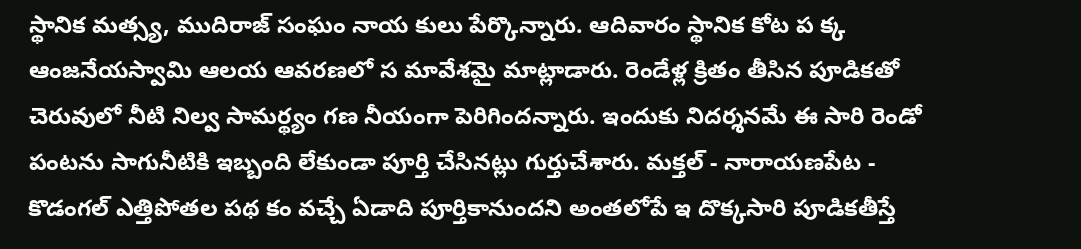స్థానిక మత్స్య, ముదిరాజ్ సంఘం నాయ కులు పేర్కొన్నారు. ఆదివారం స్థానిక కోట ప క్క ఆంజనేయస్వామి ఆలయ ఆవరణలో స మావేశమై మాట్లాడారు. రెండేళ్ల క్రితం తీసిన పూడికతో చెరువులో నీటి నిల్వ సామర్థ్యం గణ నీయంగా పెరిగిందన్నారు. ఇందుకు నిదర్శనమే ఈ సారి రెండో పంటను సాగునీటికి ఇబ్బంది లేకుండా పూర్తి చేసినట్లు గుర్తుచేశారు. మక్తల్ - నారాయణపేట - కొడంగల్ ఎత్తిపోతల పథ కం వచ్చే ఏడాది పూర్తికానుందని అంతలోపే ఇ దొక్కసారి పూడికతీస్తే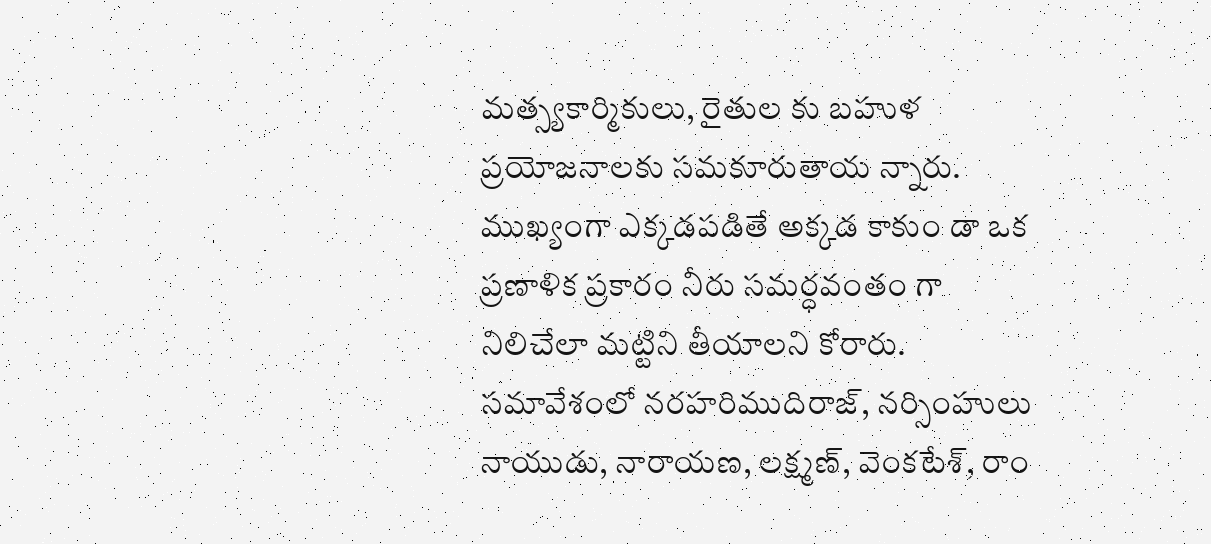మత్స్యకార్మికులు, రైతుల కు బహుళ ప్రయోజనాలకు సమకూరుతాయ న్నారు. ముఖ్యంగా ఎక్కడపడితే అక్కడ కాకుం డా ఒక ప్రణాళిక ప్రకారం నీరు సమర్ధవంతం గా నిలిచేలా మట్టిని తీయాలని కోరారు. సమావేశంలో నరహరిముదిరాజ్, నర్సింహులు నాయుడు, నారాయణ, లక్ష్మణ్, వెంకటేశ్, రాం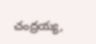చంద్రయ్య,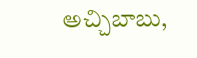అచ్చిబాబు,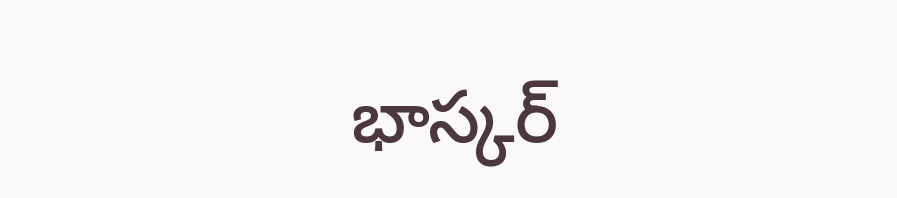భాస్కర్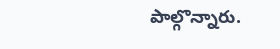పాల్గొన్నారు.